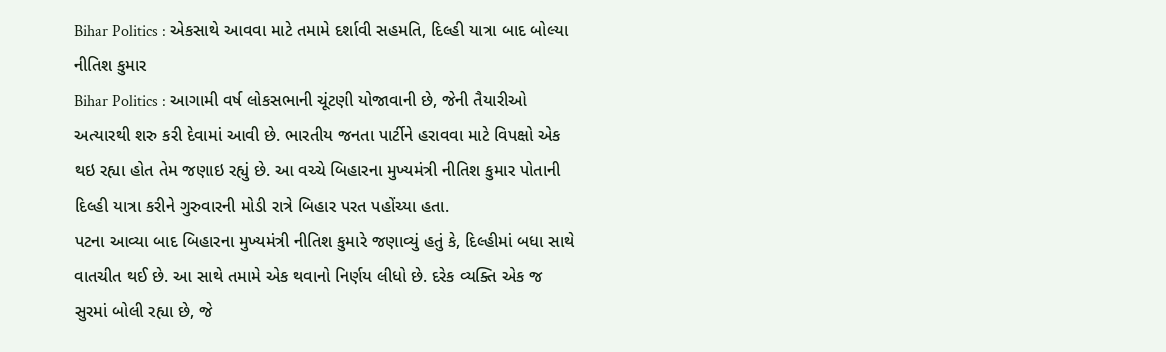Bihar Politics : એકસાથે આવવા માટે તમામે દર્શાવી સહમતિ, દિલ્હી યાત્રા બાદ બોલ્યા નીતિશ કુમાર
Bihar Politics : આગામી વર્ષ લોકસભાની ચૂંટણી યોજાવાની છે, જેની તૈયારીઓ અત્યારથી શરુ કરી દેવામાં આવી છે. ભારતીય જનતા પાર્ટીને હરાવવા માટે વિપક્ષો એક થઇ રહ્યા હોત તેમ જણાઇ રહ્યું છે. આ વચ્ચે બિહારના મુખ્યમંત્રી નીતિશ કુમાર પોતાની દિલ્હી યાત્રા કરીને ગુરુવારની મોડી રાત્રે બિહાર પરત પહોંચ્યા હતા.
પટના આવ્યા બાદ બિહારના મુખ્યમંત્રી નીતિશ કુમારે જણાવ્યું હતું કે, દિલ્હીમાં બધા સાથે વાતચીત થઈ છે. આ સાથે તમામે એક થવાનો નિર્ણય લીધો છે. દરેક વ્યક્તિ એક જ સુરમાં બોલી રહ્યા છે, જે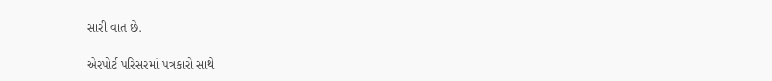સારી વાત છે.

એરપોર્ટ પરિસરમાં પત્રકારો સાથે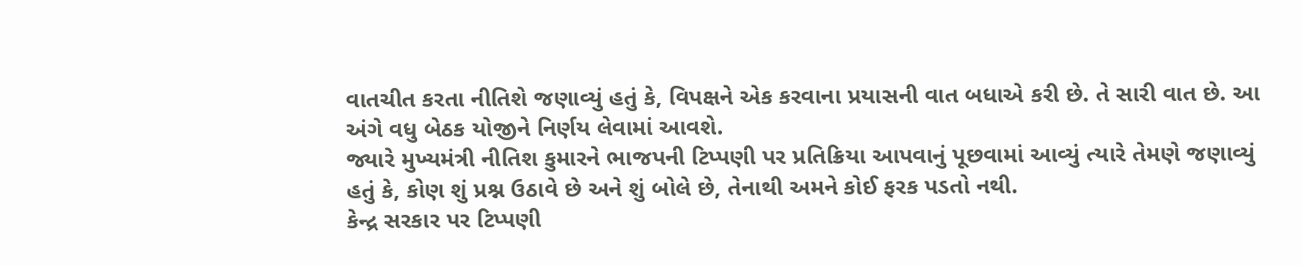વાતચીત કરતા નીતિશે જણાવ્યું હતું કે, વિપક્ષને એક કરવાના પ્રયાસની વાત બધાએ કરી છે. તે સારી વાત છે. આ અંગે વધુ બેઠક યોજીને નિર્ણય લેવામાં આવશે.
જ્યારે મુખ્યમંત્રી નીતિશ કુમારને ભાજપની ટિપ્પણી પર પ્રતિક્રિયા આપવાનું પૂછવામાં આવ્યું ત્યારે તેમણે જણાવ્યું હતું કે, કોણ શું પ્રશ્ન ઉઠાવે છે અને શું બોલે છે, તેનાથી અમને કોઈ ફરક પડતો નથી.
કેન્દ્ર સરકાર પર ટિપ્પણી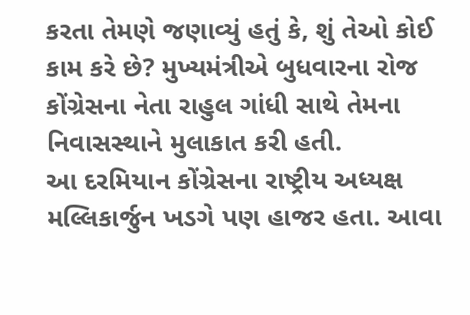કરતા તેમણે જણાવ્યું હતું કે, શું તેઓ કોઈ કામ કરે છે? મુખ્યમંત્રીએ બુધવારના રોજ કોંગ્રેસના નેતા રાહુલ ગાંધી સાથે તેમના નિવાસસ્થાને મુલાકાત કરી હતી.
આ દરમિયાન કોંગ્રેસના રાષ્ટ્રીય અધ્યક્ષ મલ્લિકાર્જુન ખડગે પણ હાજર હતા. આવા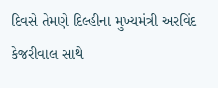દિવસે તેમણે દિલ્હીના મુખ્યમંત્રી અરવિંદ કેજરીવાલ સાથે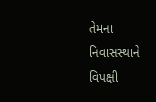તેમના નિવાસસ્થાને વિપક્ષી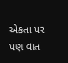એકતા પર પણ વાત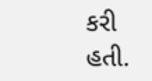કરી હતી.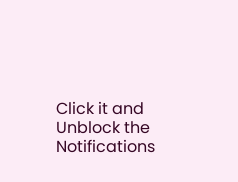Click it and Unblock the Notifications